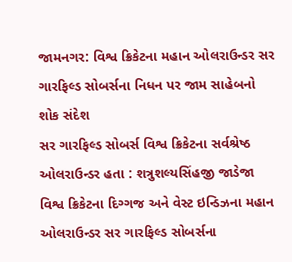જામનગર: વિશ્વ ક્રિકેટના મહાન ઓલરાઉન્ડર સર ગારફિલ્ડ સોબર્સના નિધન પર જામ સાહેબનો શોક સંદેશ
સર ગારફિલ્ડ સોબર્સ વિશ્વ ક્રિકેટના સર્વશ્રેષ્ઠ ઓલરાઉન્ડર હતા : શત્રુશલ્યસિંહજી જાડેજા
વિશ્વ ક્રિકેટના દિગ્ગજ અને વેસ્ટ ઇન્ડિઝના મહાન ઓલરાઉન્ડર સર ગારફિલ્ડ સોબર્સના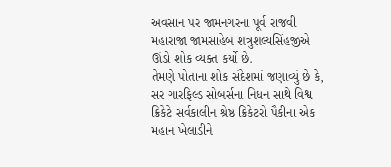અવસાન પર જામનગરના પૂર્વ રાજવી મહારાજા જામસાહેબ શત્રુશલ્યસિંહજીએ ઊંડો શોક વ્યક્ત કર્યો છે.
તેમણે પોતાના શોક સંદેશમાં જણાવ્યું છે કે, સર ગારફિલ્ડ સોબર્સના નિધન સાથે વિશ્વ ક્રિકેટે સર્વકાલીન શ્રેષ્ઠ ક્રિકેટરો પૈકીના એક મહાન ખેલાડીને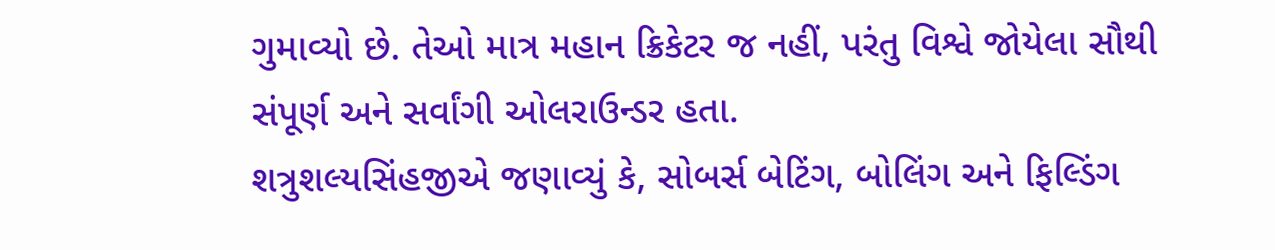ગુમાવ્યો છે. તેઓ માત્ર મહાન ક્રિકેટર જ નહીં, પરંતુ વિશ્વે જોયેલા સૌથી સંપૂર્ણ અને સર્વાંગી ઓલરાઉન્ડર હતા.
શત્રુશલ્યસિંહજીએ જણાવ્યું કે, સોબર્સ બેટિંગ, બોલિંગ અને ફિલ્ડિંગ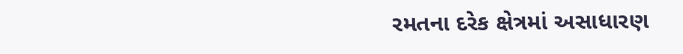રમતના દરેક ક્ષેત્રમાં અસાધારણ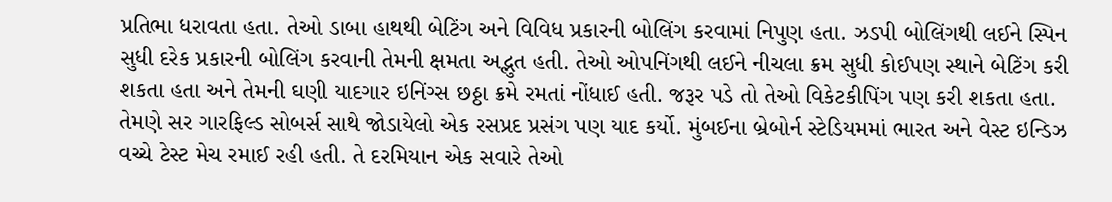પ્રતિભા ધરાવતા હતા. તેઓ ડાબા હાથથી બેટિંગ અને વિવિધ પ્રકારની બોલિંગ કરવામાં નિપુણ હતા. ઝડપી બોલિંગથી લઈને સ્પિન સુધી દરેક પ્રકારની બોલિંગ કરવાની તેમની ક્ષમતા અદ્ભુત હતી. તેઓ ઓપનિંગથી લઈને નીચલા ક્રમ સુધી કોઈપણ સ્થાને બેટિંગ કરી શકતા હતા અને તેમની ઘણી યાદગાર ઇનિંગ્સ છઠ્ઠા ક્રમે રમતાં નોંધાઈ હતી. જરૂર પડે તો તેઓ વિકેટકીપિંગ પણ કરી શકતા હતા.
તેમણે સર ગારફિલ્ડ સોબર્સ સાથે જોડાયેલો એક રસપ્રદ પ્રસંગ પણ યાદ કર્યો. મુંબઈના બ્રેબોર્ન સ્ટેડિયમમાં ભારત અને વેસ્ટ ઇન્ડિઝ વચ્ચે ટેસ્ટ મેચ રમાઈ રહી હતી. તે દરમિયાન એક સવારે તેઓ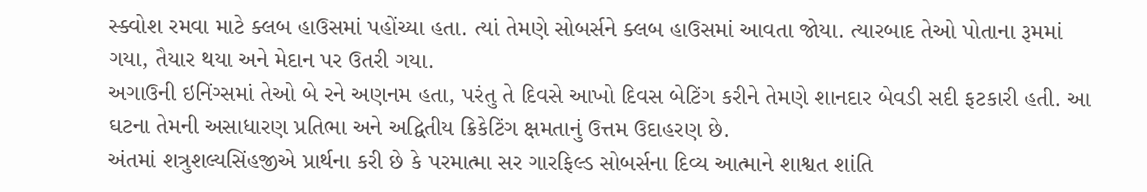સ્ક્વોશ રમવા માટે ક્લબ હાઉસમાં પહોંચ્યા હતા. ત્યાં તેમણે સોબર્સને ક્લબ હાઉસમાં આવતા જોયા. ત્યારબાદ તેઓ પોતાના રૂમમાં ગયા, તૈયાર થયા અને મેદાન પર ઉતરી ગયા.
અગાઉની ઇનિંગ્સમાં તેઓ બે રને અણનમ હતા, પરંતુ તે દિવસે આખો દિવસ બેટિંગ કરીને તેમણે શાનદાર બેવડી સદી ફટકારી હતી. આ ઘટના તેમની અસાધારણ પ્રતિભા અને અદ્વિતીય ક્રિકેટિંગ ક્ષમતાનું ઉત્તમ ઉદાહરણ છે.
અંતમાં શત્રુશલ્યસિંહજીએ પ્રાર્થના કરી છે કે પરમાત્મા સર ગારફિલ્ડ સોબર્સના દિવ્ય આત્માને શાશ્વત શાંતિ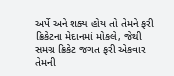અર્પે અને શક્ય હોય તો તેમને ફરી ક્રિકેટના મેદાનમાં મોકલે, જેથી સમગ્ર ક્રિકેટ જગત ફરી એકવાર તેમની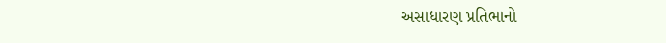અસાધારણ પ્રતિભાનો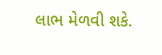લાભ મેળવી શકે.